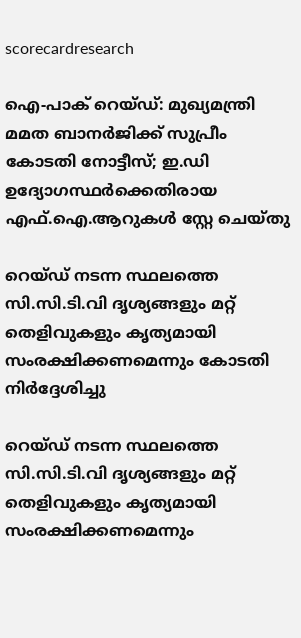scorecardresearch

ഐ-പാക് റെയ്ഡ്: മുഖ്യമന്ത്രി മമത ബാനർജിക്ക് സുപ്രീം കോടതി നോട്ടീസ്; ഇ.ഡി ഉദ്യോഗസ്ഥർക്കെതിരായ എഫ്.ഐ.ആറുകൾ സ്റ്റേ ചെയ്തു

റെയ്ഡ് നടന്ന സ്ഥലത്തെ സി.സി.ടി.വി ദൃശ്യങ്ങളും മറ്റ് തെളിവുകളും കൃത്യമായി സംരക്ഷിക്കണമെന്നും കോടതി നിർദ്ദേശിച്ചു

റെയ്ഡ് നടന്ന സ്ഥലത്തെ സി.സി.ടി.വി ദൃശ്യങ്ങളും മറ്റ് തെളിവുകളും കൃത്യമായി സംരക്ഷിക്കണമെന്നും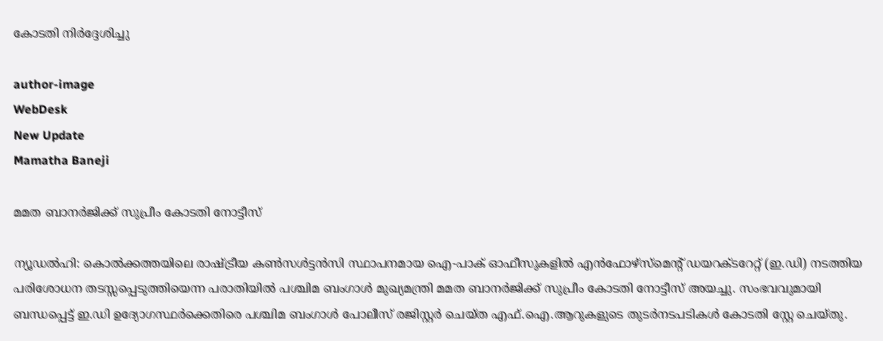കോടതി നിർദ്ദേശിച്ചു

author-image
WebDesk
New Update
Mamatha Baneji

മമത ബാനർജിക്ക് സുപ്രീം കോടതി നോട്ടീസ്

ന്യൂഡൽഹി: കൊൽക്കത്തയിലെ രാഷ്ട്രീയ കൺസൾട്ടൻസി സ്ഥാപനമായ ഐ-പാക് ഓഫീസുകളിൽ എൻഫോഴ്‌സ്‌മെന്റ് ഡയറക്ടറേറ്റ് (ഇ.ഡി) നടത്തിയ പരിശോധന തടസ്സപ്പെടുത്തിയെന്ന പരാതിയിൽ പശ്ചിമ ബംഗാൾ മുഖ്യമന്ത്രി മമത ബാനർജിക്ക് സുപ്രീം കോടതി നോട്ടീസ് അയച്ചു. സംഭവവുമായി ബന്ധപ്പെട്ട് ഇ.ഡി ഉദ്യോഗസ്ഥർക്കെതിരെ പശ്ചിമ ബംഗാൾ പോലീസ് രജിസ്റ്റർ ചെയ്ത എഫ്.ഐ.ആറുകളുടെ തുടർനടപടികൾ കോടതി സ്റ്റേ ചെയ്തു.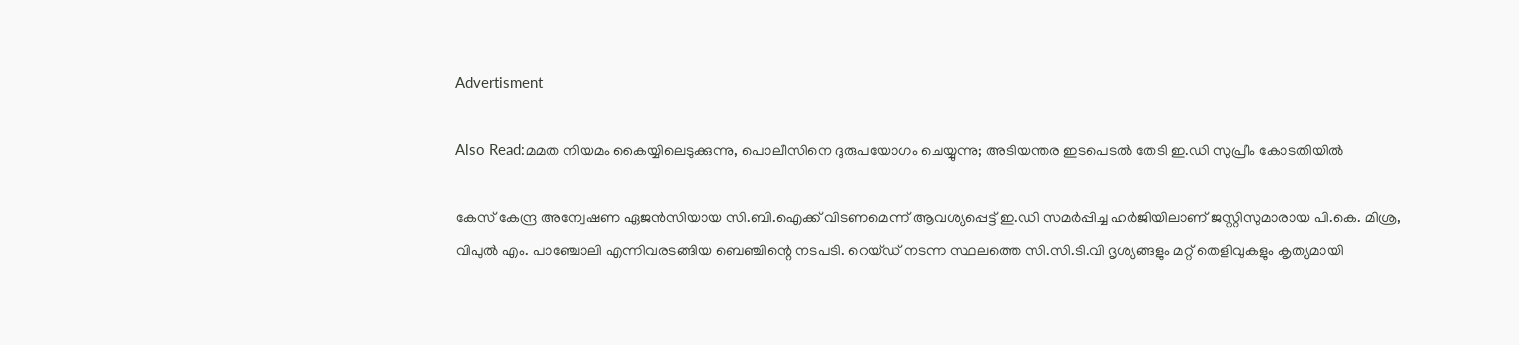Advertisment

Also Read:മമത നിയമം കൈയ്യിലെടുക്കുന്നു, പൊലീസിനെ ദുരുപയോഗം ചെയ്യുന്നു; അടിയന്തര ഇടപെടൽ തേടി ഇ.ഡി സുപ്രീം കോടതിയിൽ

കേസ് കേന്ദ്ര അന്വേഷണ ഏജൻസിയായ സി.ബി.ഐക്ക് വിടണമെന്ന് ആവശ്യപ്പെട്ട് ഇ.ഡി സമർപ്പിച്ച ഹർജിയിലാണ് ജസ്റ്റിസുമാരായ പി.കെ. മിശ്ര, വിപുൽ എം. പാഞ്ചോലി എന്നിവരടങ്ങിയ ബെഞ്ചിന്റെ നടപടി. റെയ്ഡ് നടന്ന സ്ഥലത്തെ സി.സി.ടി.വി ദൃശ്യങ്ങളും മറ്റ് തെളിവുകളും കൃത്യമായി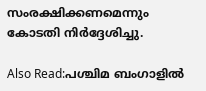സംരക്ഷിക്കണമെന്നും കോടതി നിർദ്ദേശിച്ചു.

Also Read:പശ്ചിമ ബംഗാളിൽ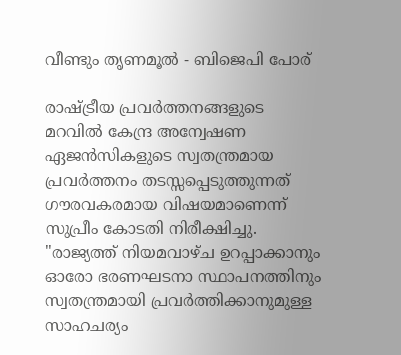വീണ്ടും തൃണമൂൽ - ബിജെപി പോര്

രാഷ്ട്രീയ പ്രവർത്തനങ്ങളുടെ മറവിൽ കേന്ദ്ര അന്വേഷണ ഏജൻസികളുടെ സ്വതന്ത്രമായ പ്രവർത്തനം തടസ്സപ്പെടുത്തുന്നത് ഗൗരവകരമായ വിഷയമാണെന്ന് സുപ്രീം കോടതി നിരീക്ഷിച്ചു. "രാജ്യത്ത് നിയമവാഴ്ച ഉറപ്പാക്കാനും ഓരോ ഭരണഘടനാ സ്ഥാപനത്തിനും സ്വതന്ത്രമായി പ്രവർത്തിക്കാനുമുള്ള സാഹചര്യം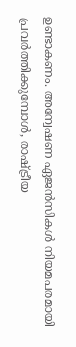ഉണ്ടാകണം. അന്വേഷണ ഏജൻസികൾ നിയമപരമായി പ്രവർത്തിക്കുമ്പോൾ, രാഷ്ട്രീയ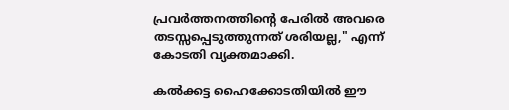പ്രവർത്തനത്തിന്റെ പേരിൽ അവരെ തടസ്സപ്പെടുത്തുന്നത് ശരിയല്ല," എന്ന് കോടതി വ്യക്തമാക്കി.

കൽക്കട്ട ഹൈക്കോടതിയിൽ ഈ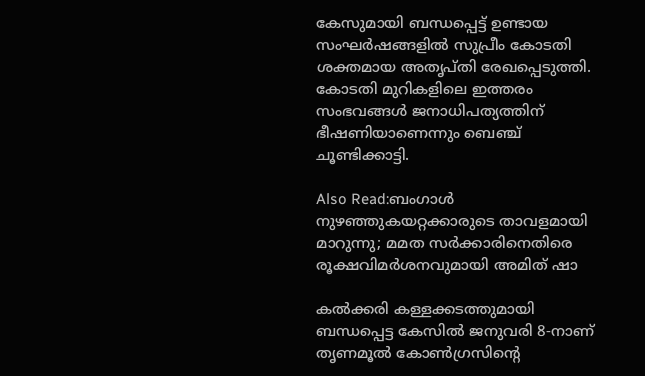കേസുമായി ബന്ധപ്പെട്ട് ഉണ്ടായ സംഘർഷങ്ങളിൽ സുപ്രീം കോടതി ശക്തമായ അതൃപ്തി രേഖപ്പെടുത്തി. കോടതി മുറികളിലെ ഇത്തരം സംഭവങ്ങൾ ജനാധിപത്യത്തിന് ഭീഷണിയാണെന്നും ബെഞ്ച് ചൂണ്ടിക്കാട്ടി.

Also Read:ബംഗാൾ നുഴഞ്ഞുകയറ്റക്കാരുടെ താവളമായി മാറുന്നു; മമത സർക്കാരിനെതിരെ രൂക്ഷവിമർശനവുമായി അമിത് ഷാ

കൽക്കരി കള്ളക്കടത്തുമായി ബന്ധപ്പെട്ട കേസിൽ ജനുവരി 8-നാണ് തൃണമൂൽ കോൺഗ്രസിന്റെ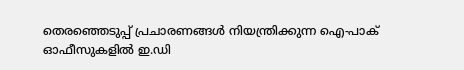തെരഞ്ഞെടുപ്പ് പ്രചാരണങ്ങൾ നിയന്ത്രിക്കുന്ന ഐ-പാക് ഓഫീസുകളിൽ ഇ.ഡി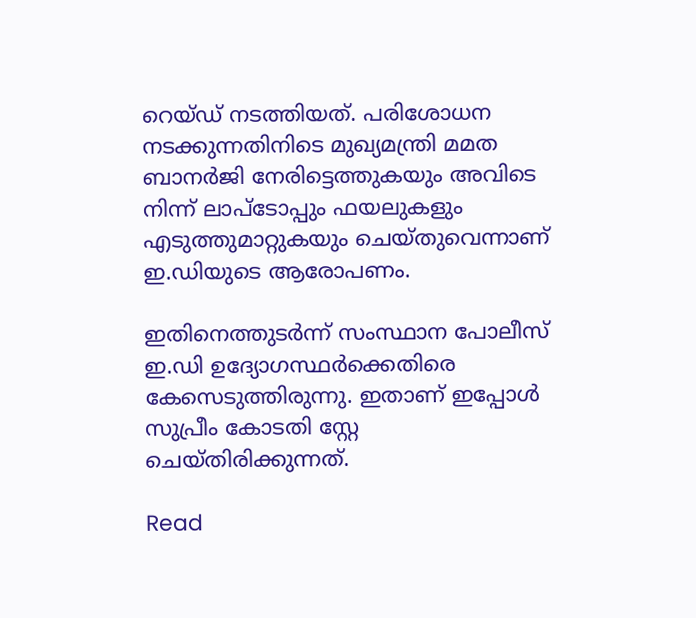റെയ്ഡ് നടത്തിയത്. പരിശോധന നടക്കുന്നതിനിടെ മുഖ്യമന്ത്രി മമത ബാനർജി നേരിട്ടെത്തുകയും അവിടെ നിന്ന് ലാപ്ടോപ്പും ഫയലുകളും എടുത്തുമാറ്റുകയും ചെയ്തുവെന്നാണ് ഇ.ഡിയുടെ ആരോപണം.

ഇതിനെത്തുടർന്ന് സംസ്ഥാന പോലീസ് ഇ.ഡി ഉദ്യോഗസ്ഥർക്കെതിരെ കേസെടുത്തിരുന്നു. ഇതാണ് ഇപ്പോൾ സുപ്രീം കോടതി സ്റ്റേ ചെയ്തിരിക്കുന്നത്.

Read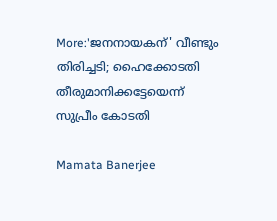More:'ജനനായകന്' വീണ്ടും തിരിച്ചടി; ഹൈക്കോടതി തീരുമാനിക്കട്ടേയെന്ന് സുപ്രീം കോടതി

Mamata Banerjee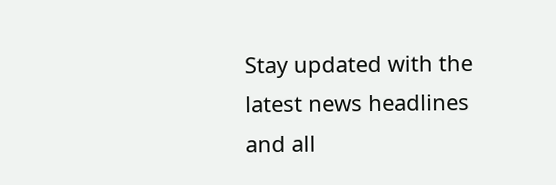Stay updated with the latest news headlines and all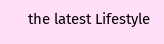the latest Lifestyle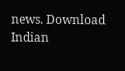news. Download Indian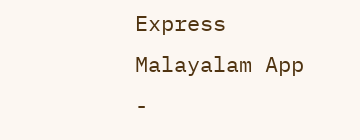Express Malayalam App -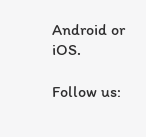Android or iOS.

Follow us: